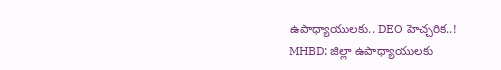ఉపాధ్యాయులకు.. DEO హెచ్చరిక..!
MHBD: జిల్లా ఉపాధ్యాయులకు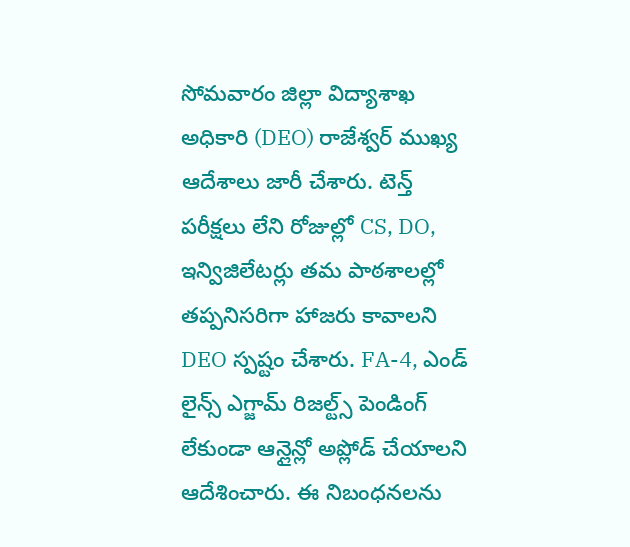సోమవారం జిల్లా విద్యాశాఖ అధికారి (DEO) రాజేశ్వర్ ముఖ్య ఆదేశాలు జారీ చేశారు. టెన్త్ పరీక్షలు లేని రోజుల్లో CS, DO, ఇన్విజిలేటర్లు తమ పాఠశాలల్లో తప్పనిసరిగా హాజరు కావాలని DEO స్పష్టం చేశారు. FA-4, ఎండ్ లైన్స్ ఎగ్జామ్ రిజల్ట్స్ పెండింగ్ లేకుండా ఆన్లైన్లో అప్లోడ్ చేయాలని ఆదేశించారు. ఈ నిబంధనలను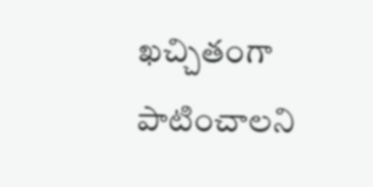ఖచ్చితంగా పాటించాలని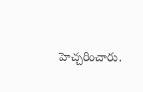హెచ్చరించారు.